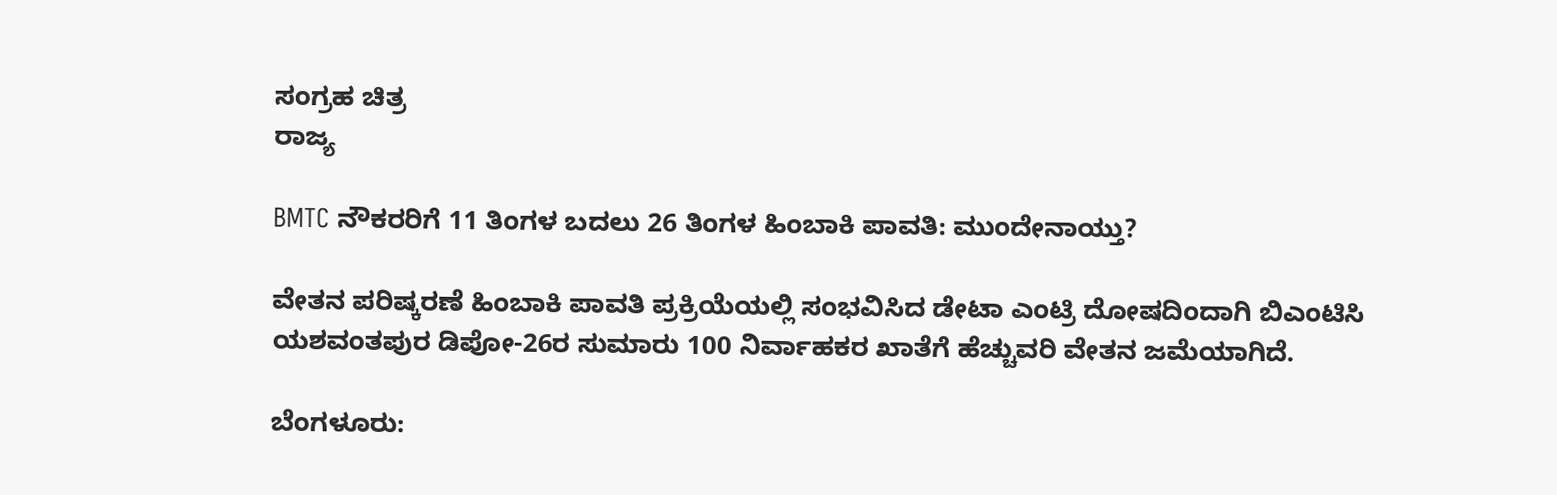ಸಂಗ್ರಹ ಚಿತ್ರ
ರಾಜ್ಯ

BMTC ನೌಕರರಿಗೆ 11 ತಿಂಗಳ ಬದಲು 26 ತಿಂಗಳ ಹಿಂಬಾಕಿ ಪಾವತಿ: ಮುಂದೇನಾಯ್ತು?

ವೇತನ ಪರಿಷ್ಕರಣೆ ಹಿಂಬಾಕಿ ಪಾವತಿ ಪ್ರಕ್ರಿಯೆಯಲ್ಲಿ ಸಂಭವಿಸಿದ ಡೇಟಾ ಎಂಟ್ರಿ ದೋಷದಿಂದಾಗಿ ಬಿಎಂಟಿಸಿ ಯಶವಂತಪುರ ಡಿಪೋ-26ರ ಸುಮಾರು 100 ನಿರ್ವಾಹಕರ ಖಾತೆಗೆ ಹೆಚ್ಚುವರಿ ವೇತನ ಜಮೆಯಾಗಿದೆ.

ಬೆಂಗಳೂರು: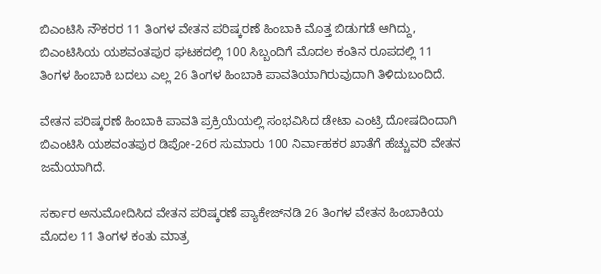ಬಿಎಂಟಿಸಿ ನೌಕರರ 11 ತಿಂಗಳ ವೇತನ ಪರಿಷ್ಕರಣೆ ಹಿಂಬಾಕಿ ಮೊತ್ತ ಬಿಡುಗಡೆ ಆಗಿದ್ದು, ಬಿಎಂಟಿಸಿಯ ಯಶವಂತಪುರ ಘಟಕದಲ್ಲಿ 100 ಸಿಬ್ಬಂದಿಗೆ ಮೊದಲ ಕಂತಿನ ರೂಪದಲ್ಲಿ 11 ತಿಂಗಳ ಹಿಂಬಾಕಿ ಬದಲು ಎಲ್ಲ 26 ತಿಂಗಳ ಹಿಂಬಾಕಿ ಪಾವತಿಯಾಗಿರುವುದಾಗಿ ತಿಳಿದುಬಂದಿದೆ.

ವೇತನ ಪರಿಷ್ಕರಣೆ ಹಿಂಬಾಕಿ ಪಾವತಿ ಪ್ರಕ್ರಿಯೆಯಲ್ಲಿ ಸಂಭವಿಸಿದ ಡೇಟಾ ಎಂಟ್ರಿ ದೋಷದಿಂದಾಗಿ ಬಿಎಂಟಿಸಿ ಯಶವಂತಪುರ ಡಿಪೋ-26ರ ಸುಮಾರು 100 ನಿರ್ವಾಹಕರ ಖಾತೆಗೆ ಹೆಚ್ಚುವರಿ ವೇತನ ಜಮೆಯಾಗಿದೆ.

ಸರ್ಕಾರ ಅನುಮೋದಿಸಿದ ವೇತನ ಪರಿಷ್ಕರಣೆ ಪ್ಯಾಕೇಜ್‌ನಡಿ 26 ತಿಂಗಳ ವೇತನ ಹಿಂಬಾಕಿಯ ಮೊದಲ 11 ತಿಂಗಳ ಕಂತು ಮಾತ್ರ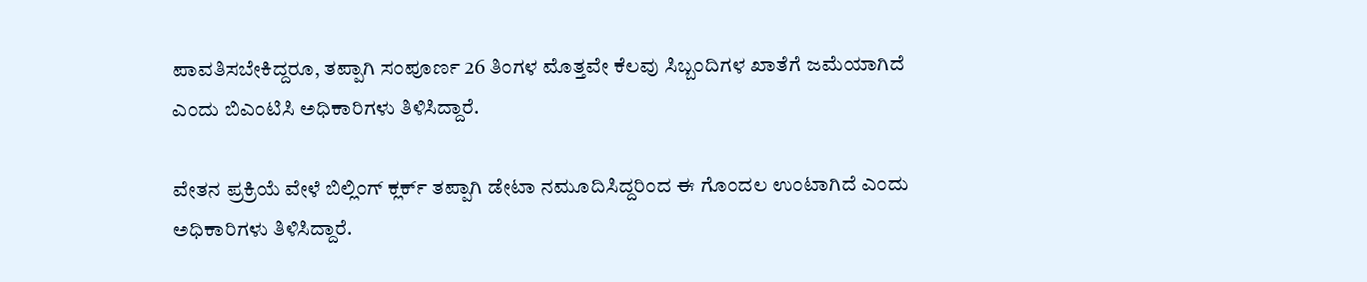ಪಾವತಿಸಬೇಕಿದ್ದರೂ, ತಪ್ಪಾಗಿ ಸಂಪೂರ್ಣ 26 ತಿಂಗಳ ಮೊತ್ತವೇ ಕೆಲವು ಸಿಬ್ಬಂದಿಗಳ ಖಾತೆಗೆ ಜಮೆಯಾಗಿದೆ ಎಂದು ಬಿಎಂಟಿಸಿ ಅಧಿಕಾರಿಗಳು ತಿಳಿಸಿದ್ದಾರೆ.

ವೇತನ ಪ್ರಕ್ರಿಯೆ ವೇಳೆ ಬಿಲ್ಲಿಂಗ್ ಕ್ಲರ್ಕ್ ತಪ್ಪಾಗಿ ಡೇಟಾ ನಮೂದಿಸಿದ್ದರಿಂದ ಈ ಗೊಂದಲ ಉಂಟಾಗಿದೆ ಎಂದು ಅಧಿಕಾರಿಗಳು ತಿಳಿಸಿದ್ದಾರೆ.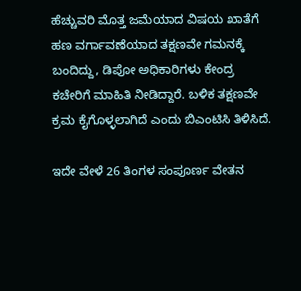ಹೆಚ್ಚುವರಿ ಮೊತ್ತ ಜಮೆಯಾದ ವಿಷಯ ಖಾತೆಗೆ ಹಣ ವರ್ಗಾವಣೆಯಾದ ತಕ್ಷಣವೇ ಗಮನಕ್ಕೆ ಬಂದಿದ್ದು, ಡಿಪೋ ಅಧಿಕಾರಿಗಳು ಕೇಂದ್ರ ಕಚೇರಿಗೆ ಮಾಹಿತಿ ನೀಡಿದ್ದಾರೆ. ಬಳಿಕ ತಕ್ಷಣವೇ ಕ್ರಮ ಕೈಗೊಳ್ಳಲಾಗಿದೆ ಎಂದು ಬಿಎಂಟಿಸಿ ತಿಳಿಸಿದೆ.

ಇದೇ ವೇಳೆ 26 ತಿಂಗಳ ಸಂಪೂರ್ಣ ವೇತನ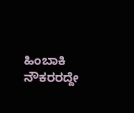ಹಿಂಬಾಕಿ ನೌಕರರದ್ದೇ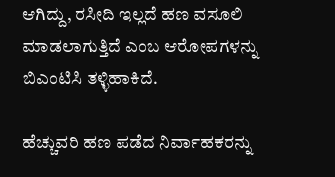ಆಗಿದ್ದು, ರಸೀದಿ ಇಲ್ಲದೆ ಹಣ ವಸೂಲಿ ಮಾಡಲಾಗುತ್ತಿದೆ ಎಂಬ ಆರೋಪಗಳನ್ನು ಬಿಎಂಟಿಸಿ ತಳ್ಳಿಹಾಕಿದೆ.

ಹೆಚ್ಚುವರಿ ಹಣ ಪಡೆದ ನಿರ್ವಾಹಕರನ್ನು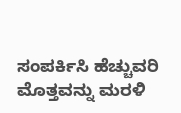ಸಂಪರ್ಕಿಸಿ ಹೆಚ್ಚುವರಿ ಮೊತ್ತವನ್ನು ಮರಳಿ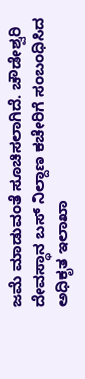ಜಮೆ ಮಾಡುವಂತೆ ಸೂಚಿಸಲಾಗಿದೆ. ಚೌಡೇಶ್ವರಿ ದೇವಸ್ಥಾನ ಬಸ್ ನಿಲ್ದಾಣ ಕಚೇರಿಗೆ ಸಂಬಂಧಿಸಿದ ಅಧಿಕೃತ ಇಲಾಖಾ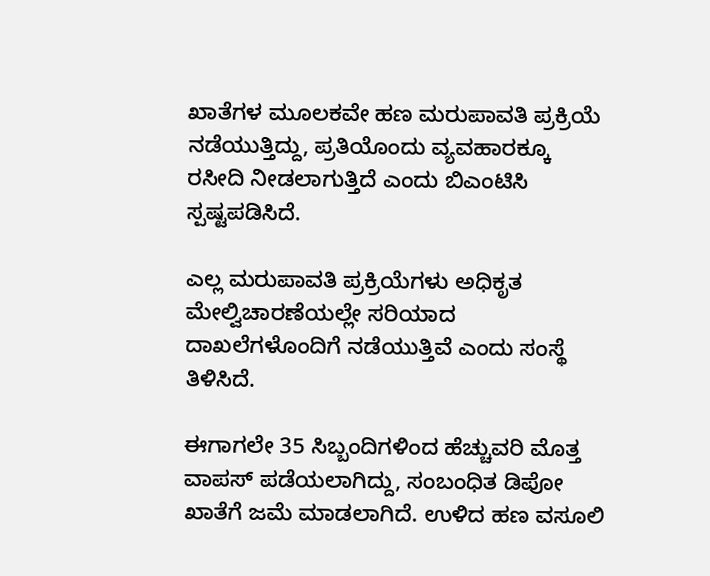ಖಾತೆಗಳ ಮೂಲಕವೇ ಹಣ ಮರುಪಾವತಿ ಪ್ರಕ್ರಿಯೆ ನಡೆಯುತ್ತಿದ್ದು, ಪ್ರತಿಯೊಂದು ವ್ಯವಹಾರಕ್ಕೂ ರಸೀದಿ ನೀಡಲಾಗುತ್ತಿದೆ ಎಂದು ಬಿಎಂಟಿಸಿ ಸ್ಪಷ್ಟಪಡಿಸಿದೆ.

ಎಲ್ಲ ಮರುಪಾವತಿ ಪ್ರಕ್ರಿಯೆಗಳು ಅಧಿಕೃತ ಮೇಲ್ವಿಚಾರಣೆಯಲ್ಲೇ ಸರಿಯಾದ ದಾಖಲೆಗಳೊಂದಿಗೆ ನಡೆಯುತ್ತಿವೆ ಎಂದು ಸಂಸ್ಥೆ ತಿಳಿಸಿದೆ.

ಈಗಾಗಲೇ 35 ಸಿಬ್ಬಂದಿಗಳಿಂದ ಹೆಚ್ಚುವರಿ ಮೊತ್ತ ವಾಪಸ್ ಪಡೆಯಲಾಗಿದ್ದು, ಸಂಬಂಧಿತ ಡಿಪೋ ಖಾತೆಗೆ ಜಮೆ ಮಾಡಲಾಗಿದೆ. ಉಳಿದ ಹಣ ವಸೂಲಿ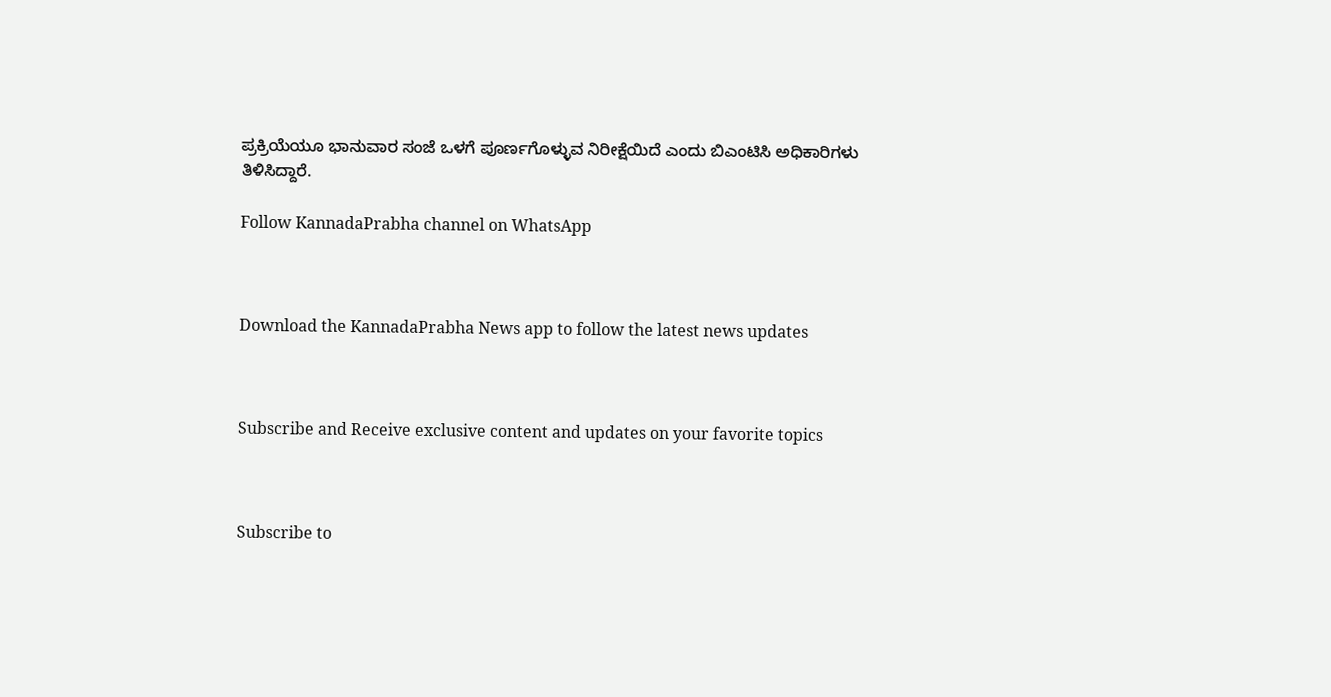ಪ್ರಕ್ರಿಯೆಯೂ ಭಾನುವಾರ ಸಂಜೆ ಒಳಗೆ ಪೂರ್ಣಗೊಳ್ಳುವ ನಿರೀಕ್ಷೆಯಿದೆ ಎಂದು ಬಿಎಂಟಿಸಿ ಅಧಿಕಾರಿಗಳು ತಿಳಿಸಿದ್ದಾರೆ.

Follow KannadaPrabha channel on WhatsApp



Download the KannadaPrabha News app to follow the latest news updates



Subscribe and Receive exclusive content and updates on your favorite topics



Subscribe to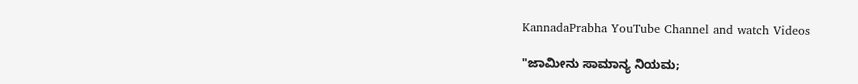KannadaPrabha YouTube Channel and watch Videos

"ಜಾಮೀನು ಸಾಮಾನ್ಯ ನಿಯಮ;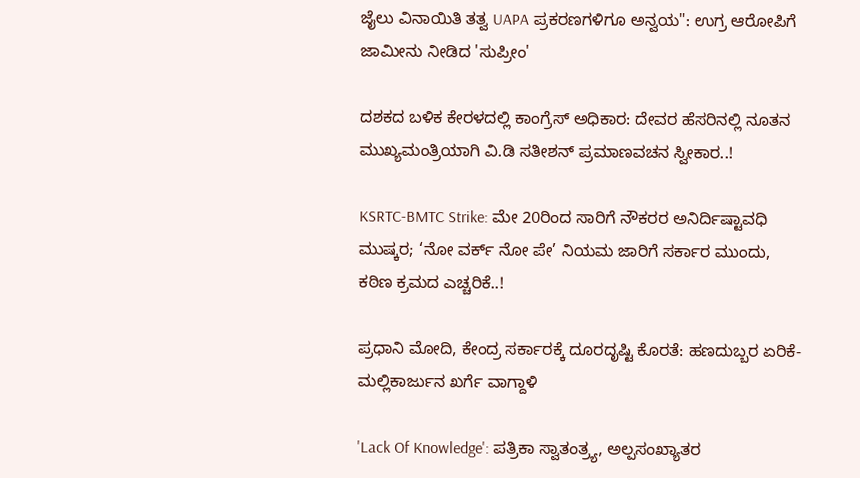ಜೈಲು ವಿನಾಯಿತಿ ತತ್ವ UAPA ಪ್ರಕರಣಗಳಿಗೂ ಅನ್ವಯ": ಉಗ್ರ ಆರೋಪಿಗೆ ಜಾಮೀನು ನೀಡಿದ 'ಸುಪ್ರೀಂ'

ದಶಕದ ಬಳಿಕ ಕೇರಳದಲ್ಲಿ ಕಾಂಗ್ರೆಸ್ ಅಧಿಕಾರ: ದೇವರ ಹೆಸರಿನಲ್ಲಿ ನೂತನ ಮುಖ್ಯಮಂತ್ರಿಯಾಗಿ ವಿ.ಡಿ ಸತೀಶನ್‌ ಪ್ರಮಾಣವಚನ ಸ್ವೀಕಾರ..!

KSRTC-BMTC Strike: ಮೇ 20ರಿಂದ ಸಾರಿಗೆ ನೌಕರರ ಅನಿರ್ದಿಷ್ಟಾವಧಿ ಮುಷ್ಕರ; ‘ನೋ ವರ್ಕ್ ನೋ ಪೇ’ ನಿಯಮ ಜಾರಿಗೆ ಸರ್ಕಾರ ಮುಂದು, ಕಠಿಣ ಕ್ರಮದ ಎಚ್ಚರಿಕೆ..!

ಪ್ರಧಾನಿ ಮೋದಿ, ಕೇಂದ್ರ ಸರ್ಕಾರಕ್ಕೆ ದೂರದೃಷ್ಟಿ ಕೊರತೆ: ಹಣದುಬ್ಬರ ಏರಿಕೆ- ಮಲ್ಲಿಕಾರ್ಜುನ ಖರ್ಗೆ ವಾಗ್ದಾಳಿ

'Lack Of Knowledge': ಪತ್ರಿಕಾ ಸ್ವಾತಂತ್ರ್ಯ, ಅಲ್ಪಸಂಖ್ಯಾತರ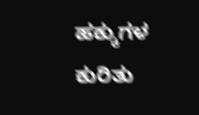ಹಕ್ಕುಗಳ ಕುರಿತು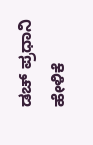ಡಚ್ ಪ್ರಧಾನಿ ಹೇಳಿಕೆ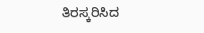ತಿರಸ್ಕರಿಸಿದ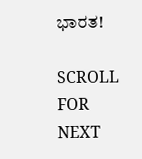ಭಾರತ!

SCROLL FOR NEXT